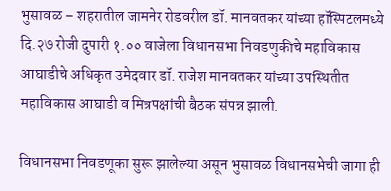भुसावळ – शहरातील जामनेर रोडवरील डॉ. मानवतकर यांच्या हॉस्पिटलमध्ये दि.२७ रोजी दुपारी १.०० वाजेला विधानसभा निवडणुकीचे महाविकास आघाडीचे अधिकृत उमेदवार डॉ. राजेश मानवतकर यांच्या उपस्थितीत महाविकास आघाडी व मित्रपक्षांची बैठक संपन्न झाली.

विधानसभा निवडणूका सुरू झालेल्या असून भुसावळ विधानसभेची जागा ही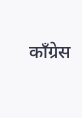काँग्रेस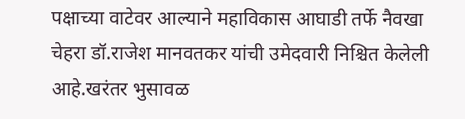पक्षाच्या वाटेवर आल्याने महाविकास आघाडी तर्फे नैवखा चेहरा डॉ.राजेश मानवतकर यांची उमेदवारी निश्चित केलेली आहे.खरंतर भुसावळ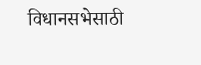विधानसभेसाठी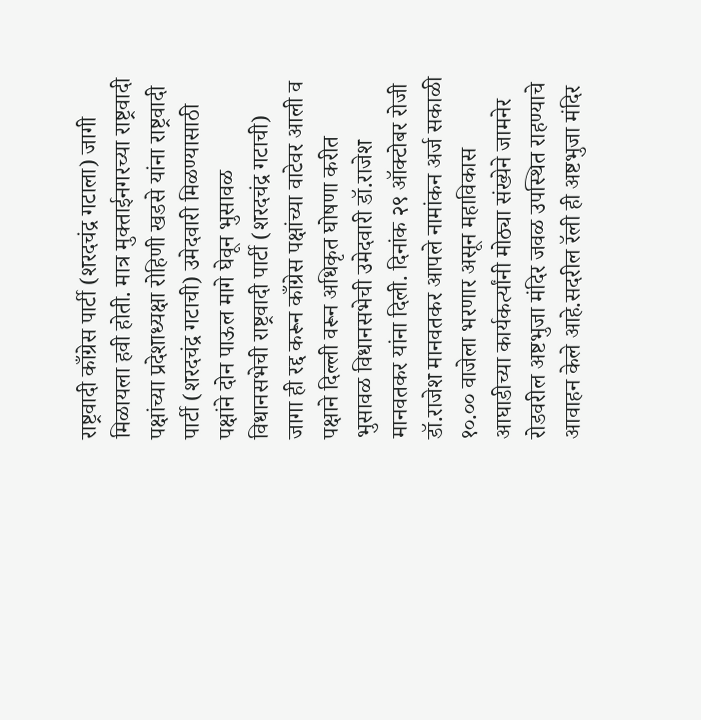राष्ट्रवादी काँग्रेस पार्टी (शरदचंद्र गटाला) जागी मिळायला हवी होती. मात्र मुक्ताईनगरच्या राष्ट्रवादी पक्षांच्या प्रदेशाध्यक्षा रोहिणी खडसे यांना राष्ट्रवादी पार्टी (शरदचंद्र गटाची) उमेदवारी मिळण्यासाठी पक्षांने दोन पाऊल मागे घेवून भुसावळ विधानसभेची राष्ट्रवादी पार्टी (शरदचंद्र गटाची) जागा ही रद्द करून काँग्रेस पक्षांच्या वाटेवर आली व पक्षाने दिल्ली वरून अधिकृत घोषणा करीत भुसावळ विधानसभेची उमेदवारी डॉ.राजेश मानवतकर यांना दिली. दिनांक २९ ऑक्टोबर रोजी डॉ.राजेश मानवतकर आपले नामांकन अर्ज सकाळी १०.०० वाजेला भरणार असून महाविकास आघाडीच्या कार्यकर्त्यांनी मोठ्या संख्येने जामनेर रोडवरील अष्टभुजा मंदिर जवळ उपस्थित राहण्याचे आवाहन केले आहे.सदरील रॅली ही अष्टभुजा मंदिर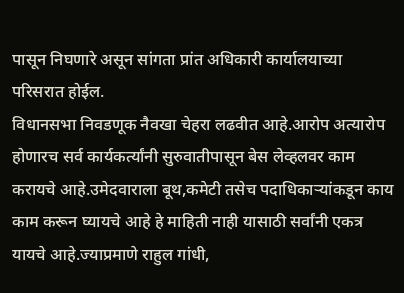पासून निघणारे असून सांगता प्रांत अधिकारी कार्यालयाच्या परिसरात होईल.
विधानसभा निवडणूक नैवखा चेहरा लढवीत आहे.आरोप अत्यारोप होणारच सर्व कार्यकर्त्यांनी सुरुवातीपासून बेस लेव्हलवर काम करायचे आहे.उमेदवाराला बूथ,कमेटी तसेच पदाधिकाऱ्यांकडून काय काम करून घ्यायचे आहे हे माहिती नाही यासाठी सर्वांनी एकत्र यायचे आहे.ज्याप्रमाणे राहुल गांधी,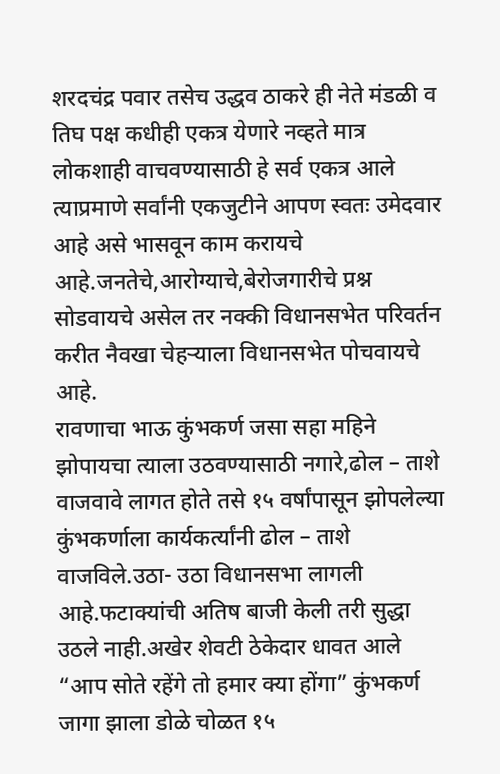शरदचंद्र पवार तसेच उद्धव ठाकरे ही नेते मंडळी व तिघ पक्ष कधीही एकत्र येणारे नव्हते मात्र लोकशाही वाचवण्यासाठी हे सर्व एकत्र आले त्याप्रमाणे सर्वांनी एकजुटीने आपण स्वतः उमेदवार आहे असे भासवून काम करायचे आहे.जनतेचे,आरोग्याचे,बेरोजगारीचे प्रश्न सोडवायचे असेल तर नक्की विधानसभेत परिवर्तन करीत नैवखा चेहऱ्याला विधानसभेत पोचवायचे आहे.
रावणाचा भाऊ कुंभकर्ण जसा सहा महिने झोपायचा त्याला उठवण्यासाठी नगारे,ढोल – ताशे वाजवावे लागत होते तसे १५ वर्षांपासून झोपलेल्या कुंभकर्णाला कार्यकर्त्यांनी ढोल – ताशे वाजविले.उठा- उठा विधानसभा लागली आहे.फटाक्यांची अतिष बाजी केली तरी सुद्धा उठले नाही.अखेर शेवटी ठेकेदार धावत आले “आप सोते रहेंगे तो हमार क्या होंगा” कुंभकर्ण जागा झाला डोळे चोळत १५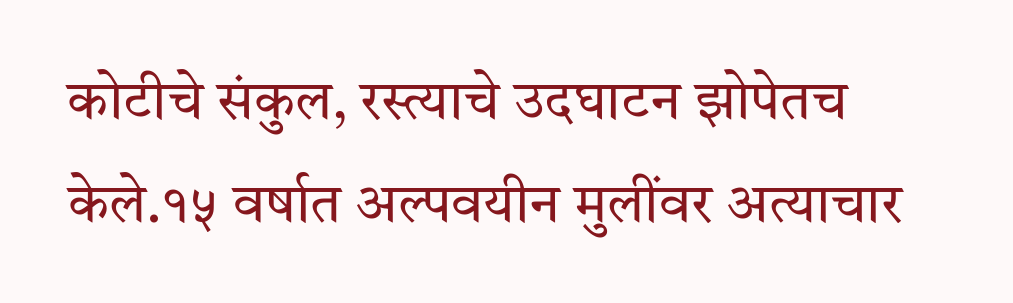कोटीचे संकुल, रस्त्याचे उदघाटन झोपेतच केले.१५ वर्षात अल्पवयीन मुलींवर अत्याचार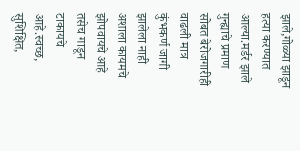झाले,गोळ्या झाडून हत्या करण्यात आल्या.मर्डर झाले गुन्ह्याचे प्रमाण सोबत बेरोजगारीही वाढली मात्र कुंभकर्ण जागी झालेला नाही अशाला कायमचे झोपवायचे आहे तसेच गाडून टाकायचे आहे.स्वच्छ, सुशिक्षित,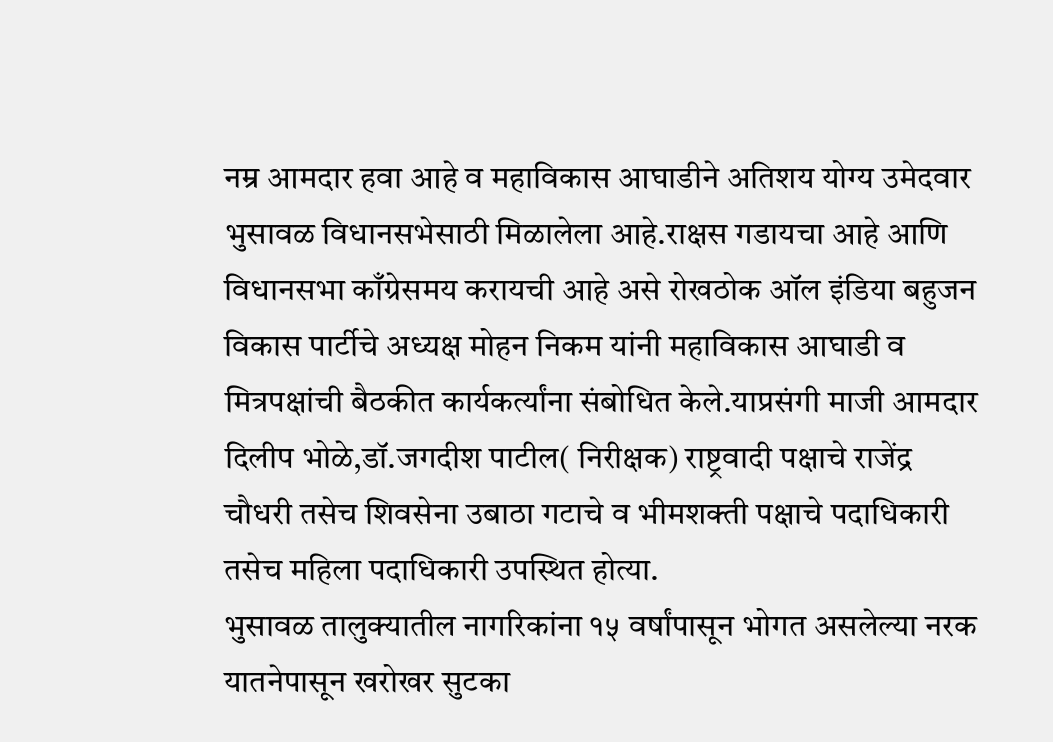नम्र आमदार हवा आहे व महाविकास आघाडीने अतिशय योग्य उमेदवार भुसावळ विधानसभेसाठी मिळालेला आहे.राक्षस गडायचा आहे आणि विधानसभा काँग्रेसमय करायची आहे असे रोखठोक ऑल इंडिया बहुजन विकास पार्टीचे अध्यक्ष मोहन निकम यांनी महाविकास आघाडी व मित्रपक्षांची बैठकीत कार्यकर्त्यांना संबोधित केले.याप्रसंगी माजी आमदार दिलीप भोळे,डॉ.जगदीश पाटील( निरीक्षक) राष्ट्रवादी पक्षाचे राजेंद्र चौधरी तसेच शिवसेना उबाठा गटाचे व भीमशक्ती पक्षाचे पदाधिकारी तसेच महिला पदाधिकारी उपस्थित होत्या.
भुसावळ तालुक्यातील नागरिकांना १५ वर्षांपासून भोगत असलेल्या नरक यातनेपासून खरोखर सुटका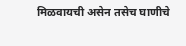मिळवायची असेन तसेच घाणीचे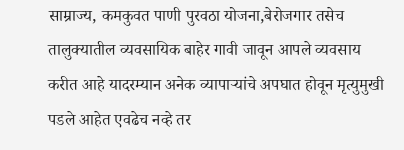साम्राज्य, कमकुवत पाणी पुरवठा योजना,बेरोजगार तसेच तालुक्यातील व्यवसायिक बाहेर गावी जावून आपले व्यवसाय करीत आहे यादरम्यान अनेक व्यापाऱ्यांचे अपघात होवून मृत्युमुखी पडले आहेत एवढेच नव्हे तर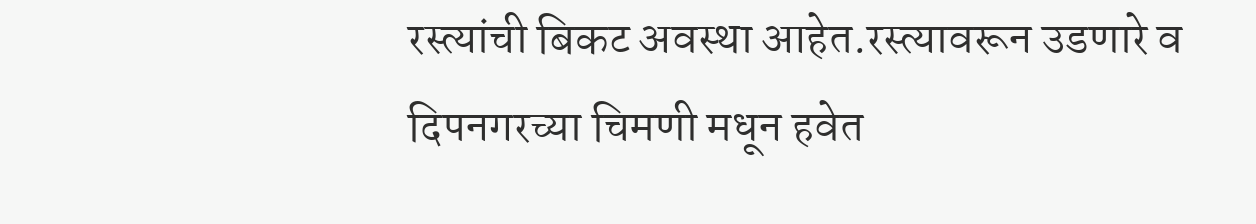रस्त्यांची बिकट अवस्था आहेत.रस्त्यावरून उडणारे व दिपनगरच्या चिमणी मधून हवेत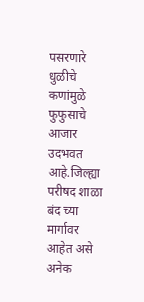पसरणारे धुळीचे कणांमुळे फुफुसाचे आजार उदभवत आहे.जिल्ह्या परीषद शाळा बंद च्या मार्गावर आहेत असे अनेक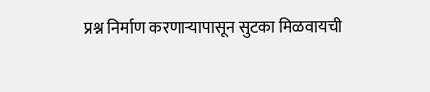प्रश्न निर्माण करणाऱ्यापासून सुटका मिळवायची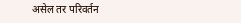असेल तर परिवर्तन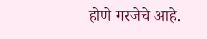होणे गरजेचे आहे.